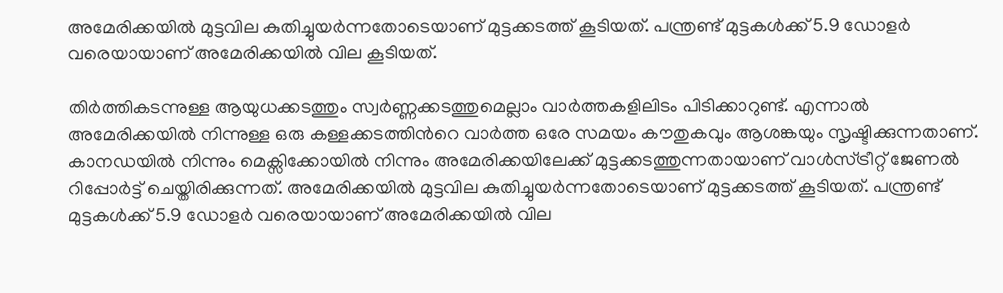അമേരിക്കയില്‍ മുട്ടവില കുതിച്ചുയര്‍ന്നതോടെയാണ് മുട്ടക്കടത്ത് കൂടിയത്. പന്ത്രണ്ട് മുട്ടകള്‍ക്ക് 5.9 ഡോളര്‍ വരെയായാണ് അമേരിക്കയില്‍ വില കൂടിയത്.

തിര്‍ത്തികടന്നുള്ള ആയുധക്കടത്തും സ്വര്‍ണ്ണക്കടത്തുമെല്ലാം വാര്‍ത്തകളിലിടം പിടിക്കാറുണ്ട്. എന്നാല്‍ അമേരിക്കയില്‍ നിന്നുള്ള ഒരു കള്ളക്കടത്തിന്‍റെ വാര്‍ത്ത ഒരേ സമയം കൗതുകവും ആശങ്കയും സൃഷ്ടിക്കുന്നതാണ്. കാനഡയില്‍ നിന്നും മെക്സിക്കോയില്‍ നിന്നും അമേരിക്കയിലേക്ക് മുട്ടക്കടത്തുന്നതായാണ് വാള്‍സ്ട്രീറ്റ് ജേണല്‍ റിപ്പോര്‍ട്ട് ചെയ്തിരിക്കുന്നത്. അമേരിക്കയില്‍ മുട്ടവില കുതിച്ചുയര്‍ന്നതോടെയാണ് മുട്ടക്കടത്ത് കൂടിയത്. പന്ത്രണ്ട് മുട്ടകള്‍ക്ക് 5.9 ഡോളര്‍ വരെയായാണ് അമേരിക്കയില്‍ വില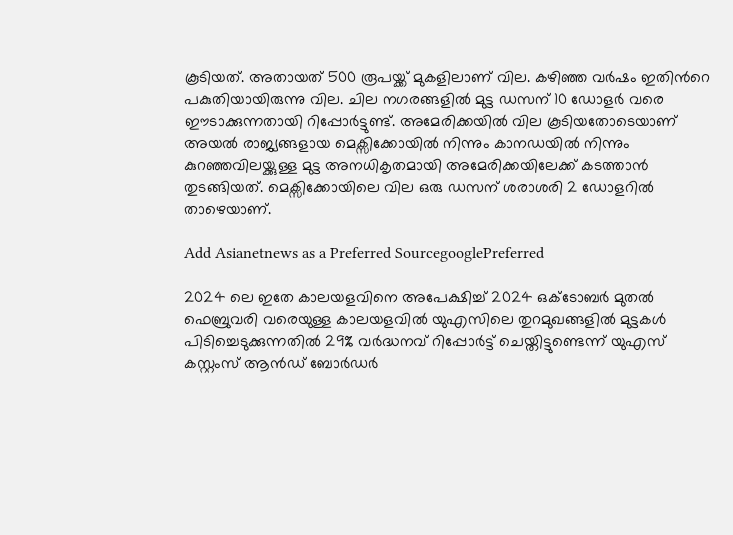കൂടിയത്. അതായത് 500 രൂപയ്ക്ക് മുകളിലാണ് വില. കഴിഞ്ഞ വര്‍ഷം ഇതിന്‍റെ പകുതിയായിരുന്നു വില. ചില നഗരങ്ങളില്‍ മുട്ട ഡസന് 10 ഡോളര്‍ വരെ ഈടാക്കുന്നതായി റിപ്പോര്‍ട്ടുണ്ട്. അമേരിക്കയില്‍ വില കൂടിയതോടെയാണ് അയല്‍ രാജ്യങ്ങളായ മെക്സിക്കോയില്‍ നിന്നും കാനഡയില്‍ നിന്നും കുറഞ്ഞവിലയ്ക്കുള്ള മുട്ട അനധികൃതമായി അമേരിക്കയിലേക്ക് കടത്താന്‍ തുടങ്ങിയത്. മെക്സിക്കോയിലെ വില ഒരു ഡസന് ശരാശരി 2 ഡോളറില്‍ താഴെയാണ്.

Add Asianetnews as a Preferred SourcegooglePreferred

2024 ലെ ഇതേ കാലയളവിനെ അപേക്ഷിച്ച് 2024 ഒക്ടോബര്‍ മുതല്‍ ഫെബ്രുവരി വരെയുള്ള കാലയളവില്‍ യുഎസിലെ തുറമുഖങ്ങളില്‍ മുട്ടകള്‍ പിടിച്ചെടുക്കുന്നതില്‍ 29% വര്‍ദ്ധനവ് റിപ്പോര്‍ട്ട് ചെയ്തിട്ടുണ്ടെന്ന് യുഎസ് കസ്റ്റംസ് ആന്‍ഡ് ബോര്‍ഡര്‍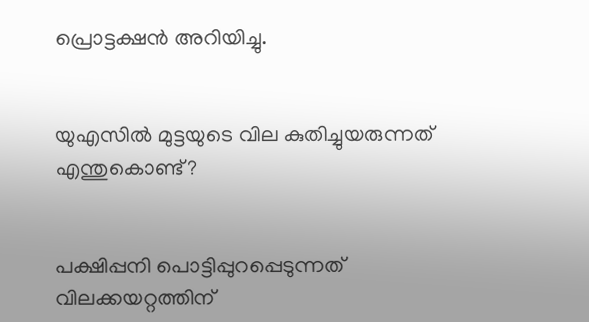പ്രൊട്ടക്ഷന്‍ അറിയിച്ചു.


യുഎസില്‍ മുട്ടയുടെ വില കുതിച്ചുയരുന്നത് എന്തുകൊണ്ട്?


പക്ഷിപ്പനി പൊട്ടിപ്പുറപ്പെടുന്നത് വിലക്കയറ്റത്തിന്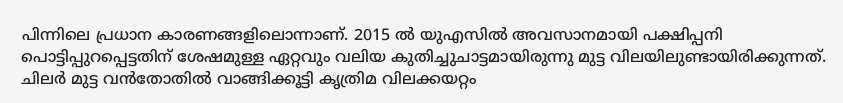പിന്നിലെ പ്രധാന കാരണങ്ങളിലൊന്നാണ്. 2015 ല്‍ യുഎസില്‍ അവസാനമായി പക്ഷിപ്പനി പൊട്ടിപ്പുറപ്പെട്ടതിന് ശേഷമുള്ള ഏറ്റവും വലിയ കുതിച്ചുചാട്ടമായിരുന്നു മുട്ട വിലയിലുണ്ടായിരിക്കുന്നത്. ചിലര്‍ മുട്ട വന്‍തോതില്‍ വാങ്ങിക്കൂട്ടി കൃത്രിമ വിലക്കയറ്റം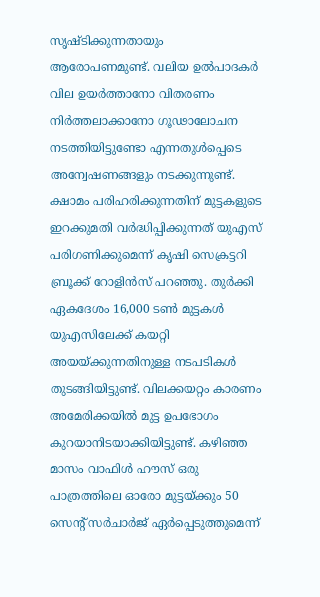സൃഷ്ടിക്കുന്നതായും ആരോപണമുണ്ട്. വലിയ ഉല്‍പാദകര്‍ വില ഉയര്‍ത്താനോ വിതരണം നിര്‍ത്തലാക്കാനോ ഗൂഢാലോചന നടത്തിയിട്ടുണ്ടോ എന്നതുള്‍പ്പെടെ അന്വേഷണങ്ങളും നടക്കുന്നുണ്ട്. ക്ഷാമം പരിഹരിക്കുന്നതിന് മുട്ടകളുടെ ഇറക്കുമതി വര്‍ദ്ധിപ്പിക്കുന്നത് യുഎസ് പരിഗണിക്കുമെന്ന് കൃഷി സെക്രട്ടറി ബ്രൂക്ക് റോളിന്‍സ് പറഞ്ഞു. തുര്‍ക്കി ഏകദേശം 16,000 ടണ്‍ മുട്ടകള്‍ യുഎസിലേക്ക് കയറ്റി അയയ്ക്കുന്നതിനുള്ള നടപടികള്‍ തുടങ്ങിയിട്ടുണ്ട്. വിലക്കയറ്റം കാരണം അമേരിക്കയില്‍ മുട്ട ഉപഭോഗം കുറയാനിടയാക്കിയിട്ടുണ്ട്. കഴിഞ്ഞ മാസം വാഫിള്‍ ഹൗസ് ഒരു പാത്രത്തിലെ ഓരോ മുട്ടയ്ക്കും 50 സെന്‍റ് സര്‍ചാര്‍ജ് ഏര്‍പ്പെടുത്തുമെന്ന്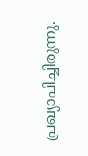പ്രഖ്യാപിച്ചിരുന്നു.